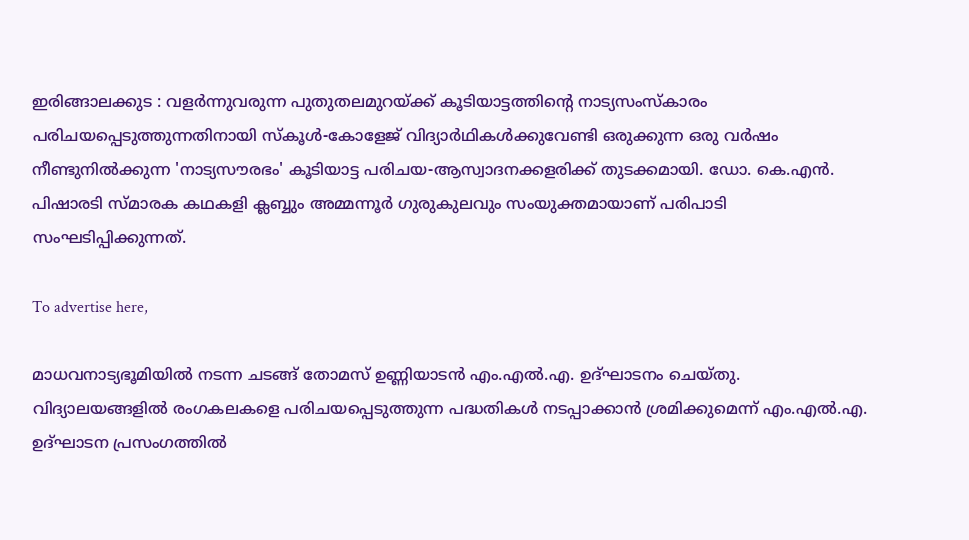ഇരിങ്ങാലക്കുട : വളർന്നുവരുന്ന പുതുതലമുറയ്ക്ക് കൂടിയാട്ടത്തിന്റെ നാട്യസംസ്‌കാരം പരിചയപ്പെടുത്തുന്നതിനായി സ്‌കൂൾ-കോളേജ് വിദ്യാർഥികൾക്കുവേണ്ടി ഒരുക്കുന്ന ഒരു വർഷം നീണ്ടുനിൽക്കുന്ന 'നാട്യസൗരഭം' കൂടിയാട്ട പരിചയ-ആസ്വാദനക്കളരിക്ക് തുടക്കമായി. ഡോ. കെ.എൻ. പിഷാരടി സ്മാരക കഥകളി ക്ലബ്ബും അമ്മന്നൂർ ഗുരുകുലവും സംയുക്തമായാണ് പരിപാടി സംഘടിപ്പിക്കുന്നത്.

To advertise here,

മാധവനാട്യഭൂമിയിൽ നടന്ന ചടങ്ങ് തോമസ് ഉണ്ണിയാടൻ എം.എൽ.എ. ഉദ്ഘാടനം ചെയ്തു. വിദ്യാലയങ്ങളിൽ രംഗകലകളെ പരിചയപ്പെടുത്തുന്ന പദ്ധതികൾ നടപ്പാക്കാൻ ശ്രമിക്കുമെന്ന് എം.എൽ.എ. ഉദ്ഘാടന പ്രസംഗത്തിൽ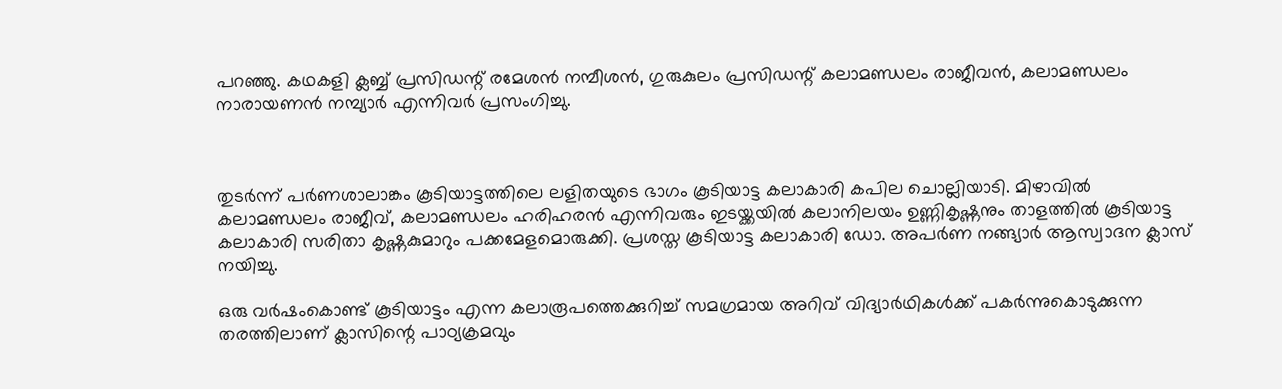പറഞ്ഞു. കഥകളി ക്ലബ്ബ് പ്രസിഡന്റ് രമേശൻ നമ്പീശൻ, ഗുരുകുലം പ്രസിഡന്റ് കലാമണ്ഡലം രാജീവൻ, കലാമണ്ഡലം നാരായണൻ നമ്പ്യാർ എന്നിവർ പ്രസംഗിച്ചു.



തുടർന്ന് പർണശാലാങ്കം കൂടിയാട്ടത്തിലെ ലളിതയുടെ ഭാഗം കൂടിയാട്ട കലാകാരി കപില ചൊല്ലിയാടി. മിഴാവിൽ കലാമണ്ഡലം രാജീവ്, കലാമണ്ഡലം ഹരിഹരൻ എന്നിവരും ഇടയ്ക്കയിൽ കലാനിലയം ഉണ്ണികൃഷ്ണനും താളത്തിൽ കൂടിയാട്ട കലാകാരി സരിതാ കൃഷ്ണകുമാറും പക്കമേളമൊരുക്കി. പ്രശസ്ത കൂടിയാട്ട കലാകാരി ഡോ. അപർണ നങ്ങ്യാർ ആസ്വാദന ക്ലാസ് നയിച്ചു.

ഒരു വർഷംകൊണ്ട് കൂടിയാട്ടം എന്ന കലാരൂപത്തെക്കുറിച്ച് സമഗ്രമായ അറിവ് വിദ്യാർഥികൾക്ക് പകർന്നുകൊടുക്കുന്ന തരത്തിലാണ് ക്ലാസിന്റെ പാഠ്യക്രമവും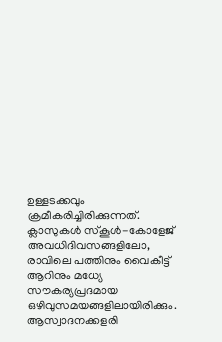ഉള്ളടക്കവും ക്രമീകരിച്ചിരിക്കുന്നത്. ക്ലാസുകൾ സ്‌കൂൾ-കോളേജ് അവധിദിവസങ്ങളിലോ, രാവിലെ പത്തിനും വൈകീട്ട് ആറിനും മധ്യേ സൗകര്യപ്രദമായ ഒഴിവുസമയങ്ങളിലായിരിക്കും. ആസ്വാദനക്കളരി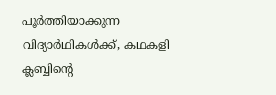പൂർത്തിയാക്കുന്ന വിദ്യാർഥികൾക്ക്, കഥകളി ക്ലബ്ബിന്റെ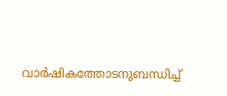വാർഷികത്തോടനുബന്ധിച്ച്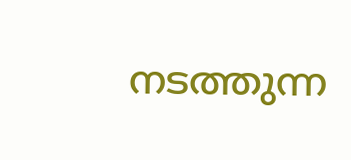നടത്തുന്ന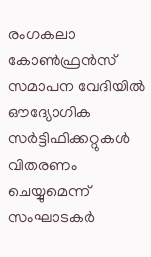രംഗകലാ കോൺഫ്രൻസ് സമാപന വേദിയിൽ ഔദ്യോഗിക സർട്ടിഫിക്കറ്റുകൾ വിതരണം ചെയ്യുമെന്ന് സംഘാടകർ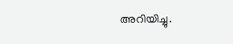അറിയിച്ചു.